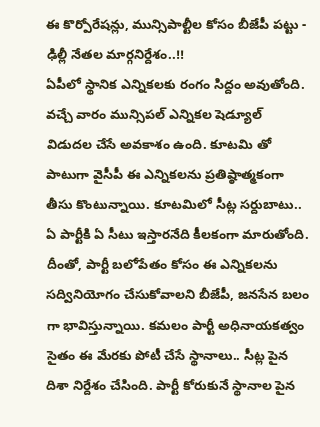ఈ కొర్పోరేషన్లు, మున్సిపాల్టీల కోసం బీజేపీ పట్టు - ఢిల్లీ నేతల మార్గనిర్దేశం..!!
ఏపీలో స్థానిక ఎన్నికలకు రంగం సిద్దం అవుతోంది. వచ్చే వారం మున్సిపల్ ఎన్నికల షెడ్యూల్ విడుదల చేసే అవకాశం ఉంది. కూటమి తో పాటుగా వైసీపీ ఈ ఎన్నికలను ప్రతిష్ఠాత్మకంగా తీసు కొంటున్నాయి. కూటమిలో సీట్ల సర్దుబాటు.. ఏ పార్టీకి ఏ సీటు ఇస్తారనేది కీలకంగా మారుతోంది. దీంతో, పార్టీ బలోపేతం కోసం ఈ ఎన్నికలను సద్వినియోగం చేసుకోవాలని బీజేపీ, జనసేన బలం గా భావిస్తున్నాయి. కమలం పార్టీ అధినాయకత్వం సైతం ఈ మేరకు పోటీ చేసే స్థానాలు.. సీట్ల పైన దిశా నిర్దేశం చేసింది. పార్టీ కోరుకునే స్థానాల పైన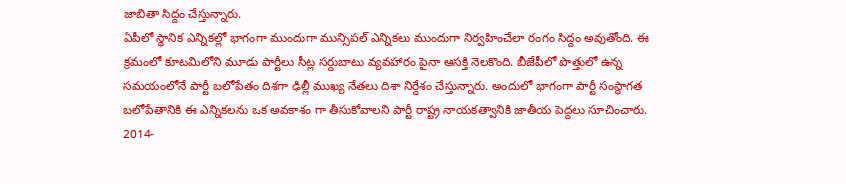జాబితా సిద్దం చేస్తున్నారు.
ఏపీలో స్థానిక ఎన్నికల్లో భాగంగా ముందుగా మున్సిపల్ ఎన్నికలు ముందుగా నిర్వహించేలా రంగం సిద్దం అవుతోంది. ఈ క్రమంలో కూటమిలోని మూడు పార్టీలు సీట్ల సర్దుబాటు వ్యవహారం పైనా ఆసక్తి నెలకొంది. బీజేపీలో పొత్తులో ఉన్న సమయంలోనే పార్టీ బలోపేతం దిశగా ఢిల్లీ ముఖ్య నేతలు దిశా నిర్దేశం చేస్తున్నారు. అందులో భాగంగా పార్టీ సంస్థాగత బలోపేతానికి ఈ ఎన్నికలను ఒక అవకాశం గా తీసుకోవాలని పార్టీ రాష్ట్ర నాయకత్వానికి జాతీయ పెద్దలు సూచించారు. 2014-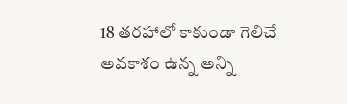18 తరహాలో కాకుండా గెలిచే అవకాశం ఉన్న అన్ని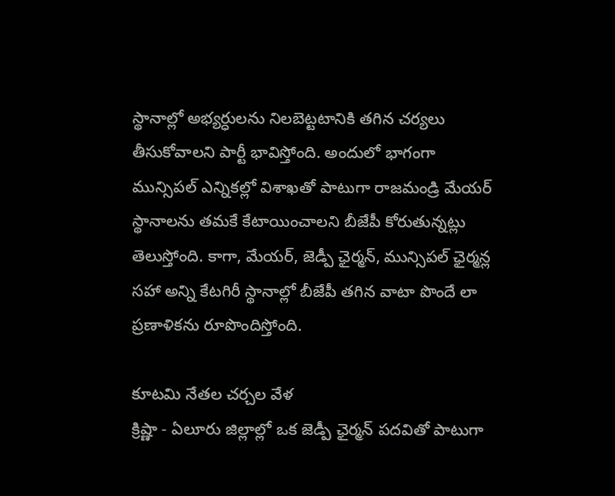స్థానాల్లో అభ్యర్ధులను నిలబెట్టటానికి తగిన చర్యలు తీసుకోవాలని పార్టీ భావిస్తోంది. అందులో భాగంగా మున్సిపల్ ఎన్నికల్లో విశాఖతో పాటుగా రాజమండ్రి మేయర్ స్థానాలను తమకే కేటాయించాలని బీజేపీ కోరుతున్నట్లు తెలుస్తోంది. కాగా, మేయర్, జెడ్పీ ఛైర్మన్, మున్సిపల్ ఛైర్మన్ల సహా అన్ని కేటగిరీ స్థానాల్లో బీజేపీ తగిన వాటా పొందే లా ప్రణాళికను రూపొందిస్తోంది.

కూటమి నేతల చర్చల వేళ
క్రిష్ణా - ఏలూరు జిల్లాల్లో ఒక జెడ్పీ ఛైర్మన్ పదవితో పాటుగా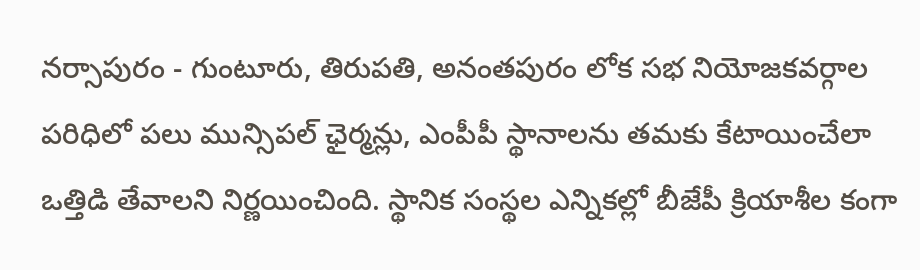నర్సాపురం - గుంటూరు, తిరుపతి, అనంతపురం లోక సభ నియోజకవర్గాల పరిధిలో పలు మున్సిపల్ ఛైర్మన్లు, ఎంపీపీ స్థానాలను తమకు కేటాయించేలా ఒత్తిడి తేవాలని నిర్ణయించింది. స్థానిక సంస్థల ఎన్నికల్లో బీజేపీ క్రియాశీల కంగా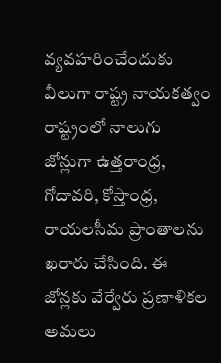వ్యవహరించేందుకు వీలుగా రాష్ట్ర నాయకత్వం రాష్ట్రంలో నాలుగు జోన్లుగా ఉత్తరాంధ్ర, గోదావరి, కోస్తాంధ్ర, రాయలసీమ ప్రాంతాలను ఖరారు చేసింది. ఈ జోన్లకు వేర్వేరు ప్రణాళికల అమలు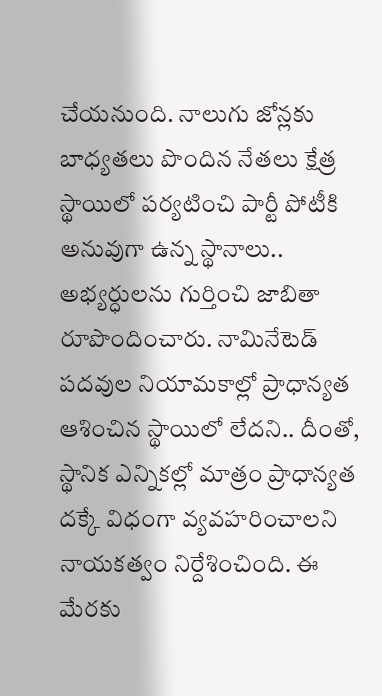చేయనుంది. నాలుగు జోన్లకు బాధ్యతలు పొందిన నేతలు క్షేత్ర స్థాయిలో పర్యటించి పార్టీ పోటీకి అనువుగా ఉన్న స్థానాలు.. అభ్యర్ధులను గుర్తించి జాబితా రూపొందించారు. నామినేటెడ్ పదవుల నియామకాల్లో ప్రాధాన్యత ఆశించిన స్థాయిలో లేదని.. దీంతో, స్థానిక ఎన్నికల్లో మాత్రం ప్రాధాన్యత దక్కే విధంగా వ్యవహరించాలని నాయకత్వం నిర్దేశించింది. ఈ మేరకు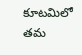కూటమిలో తమ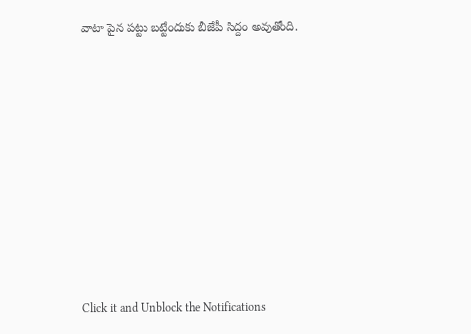వాటా పైన పట్టు బట్టేందుకు బీజేపీ సిద్దం అవుతోంది.












Click it and Unblock the Notifications